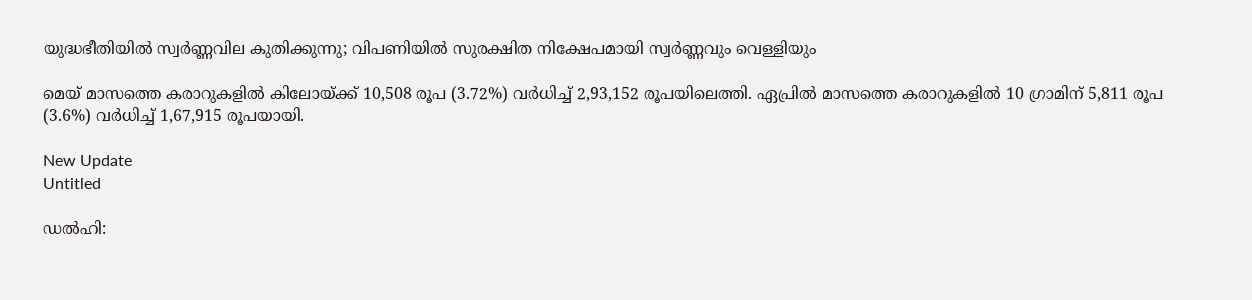യുദ്ധഭീതിയിൽ സ്വർണ്ണവില കുതിക്കുന്നു; വിപണിയിൽ സുരക്ഷിത നിക്ഷേപമായി സ്വർണ്ണവും വെള്ളിയും

മെയ് മാസത്തെ കരാറുകളില്‍ കിലോയ്ക്ക് 10,508 രൂപ (3.72%) വര്‍ധിച്ച് 2,93,152 രൂപയിലെത്തി. ഏപ്രില്‍ മാസത്തെ കരാറുകളില്‍ 10 ഗ്രാമിന് 5,811 രൂപ (3.6%) വര്‍ധിച്ച് 1,67,915 രൂപയായി.

New Update
Untitled

ഡല്‍ഹി: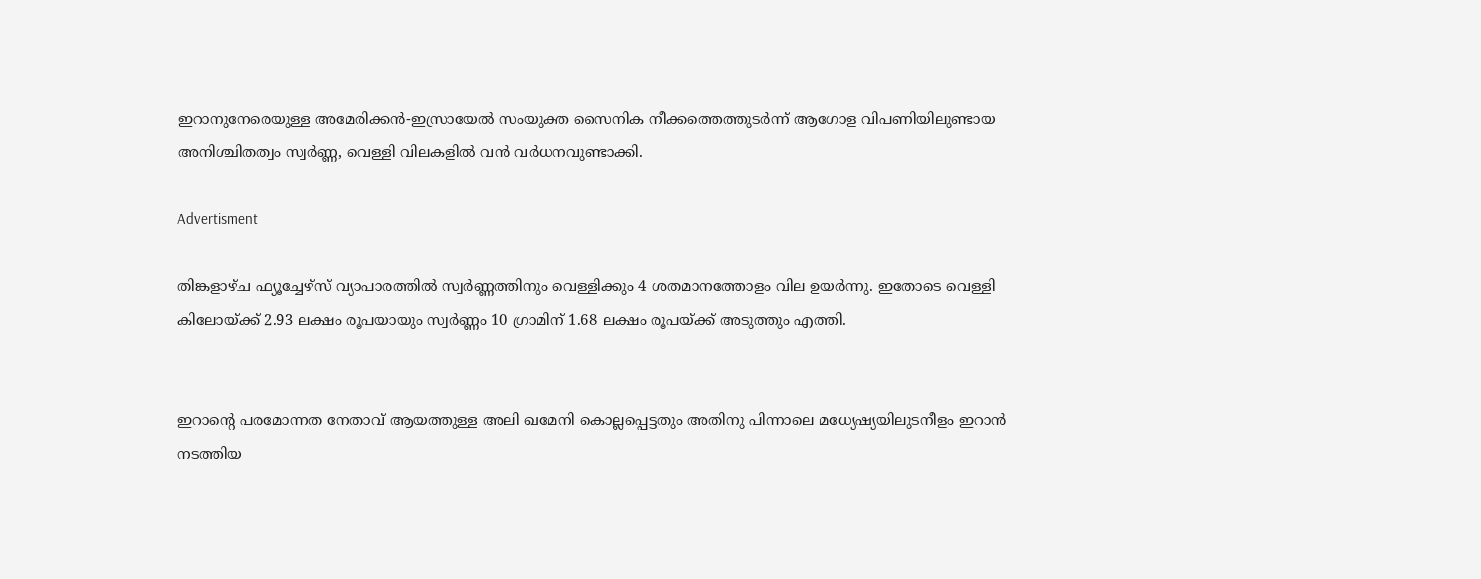ഇറാനുനേരെയുള്ള അമേരിക്കന്‍-ഇസ്രായേല്‍ സംയുക്ത സൈനിക നീക്കത്തെത്തുടര്‍ന്ന് ആഗോള വിപണിയിലുണ്ടായ അനിശ്ചിതത്വം സ്വര്‍ണ്ണ, വെള്ളി വിലകളില്‍ വന്‍ വര്‍ധനവുണ്ടാക്കി.

Advertisment

തിങ്കളാഴ്ച ഫ്യൂച്ചേഴ്‌സ് വ്യാപാരത്തില്‍ സ്വര്‍ണ്ണത്തിനും വെള്ളിക്കും 4 ശതമാനത്തോളം വില ഉയര്‍ന്നു. ഇതോടെ വെള്ളി കിലോയ്ക്ക് 2.93 ലക്ഷം രൂപയായും സ്വര്‍ണ്ണം 10 ഗ്രാമിന് 1.68 ലക്ഷം രൂപയ്ക്ക് അടുത്തും എത്തി.


ഇറാന്റെ പരമോന്നത നേതാവ് ആയത്തുള്ള അലി ഖമേനി കൊല്ലപ്പെട്ടതും അതിനു പിന്നാലെ മധ്യേഷ്യയിലുടനീളം ഇറാന്‍ നടത്തിയ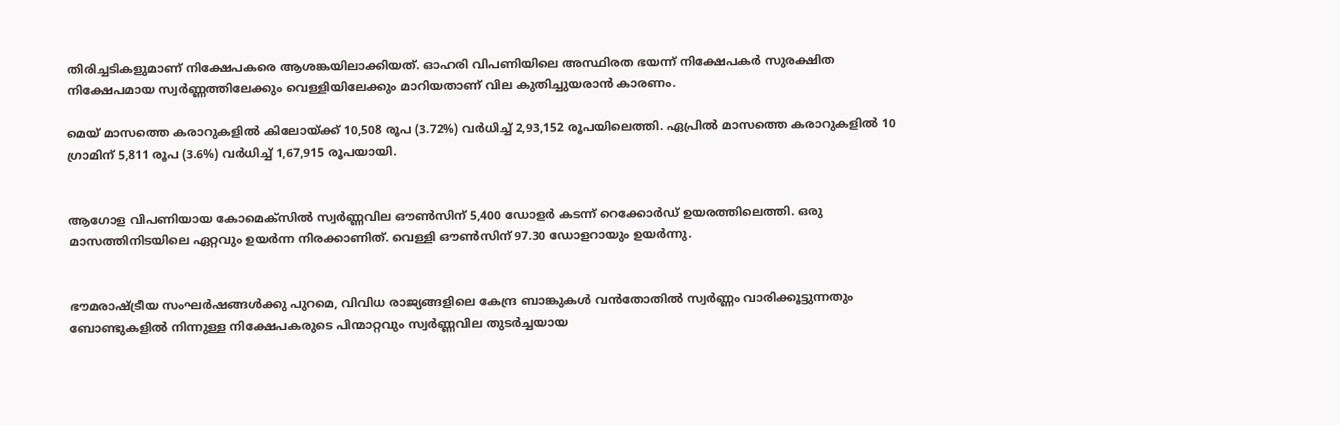തിരിച്ചടികളുമാണ് നിക്ഷേപകരെ ആശങ്കയിലാക്കിയത്. ഓഹരി വിപണിയിലെ അസ്ഥിരത ഭയന്ന് നിക്ഷേപകര്‍ സുരക്ഷിത നിക്ഷേപമായ സ്വര്‍ണ്ണത്തിലേക്കും വെള്ളിയിലേക്കും മാറിയതാണ് വില കുതിച്ചുയരാന്‍ കാരണം.

മെയ് മാസത്തെ കരാറുകളില്‍ കിലോയ്ക്ക് 10,508 രൂപ (3.72%) വര്‍ധിച്ച് 2,93,152 രൂപയിലെത്തി. ഏപ്രില്‍ മാസത്തെ കരാറുകളില്‍ 10 ഗ്രാമിന് 5,811 രൂപ (3.6%) വര്‍ധിച്ച് 1,67,915 രൂപയായി.


ആഗോള വിപണിയായ കോമെക്‌സില്‍ സ്വര്‍ണ്ണവില ഔണ്‍സിന് 5,400 ഡോളര്‍ കടന്ന് റെക്കോര്‍ഡ് ഉയരത്തിലെത്തി. ഒരു മാസത്തിനിടയിലെ ഏറ്റവും ഉയര്‍ന്ന നിരക്കാണിത്. വെള്ളി ഔണ്‍സിന് 97.30 ഡോളറായും ഉയര്‍ന്നു.


ഭൗമരാഷ്ട്രീയ സംഘര്‍ഷങ്ങള്‍ക്കു പുറമെ, വിവിധ രാജ്യങ്ങളിലെ കേന്ദ്ര ബാങ്കുകള്‍ വന്‍തോതില്‍ സ്വര്‍ണ്ണം വാരിക്കൂട്ടുന്നതും ബോണ്ടുകളില്‍ നിന്നുള്ള നിക്ഷേപകരുടെ പിന്മാറ്റവും സ്വര്‍ണ്ണവില തുടര്‍ച്ചയായ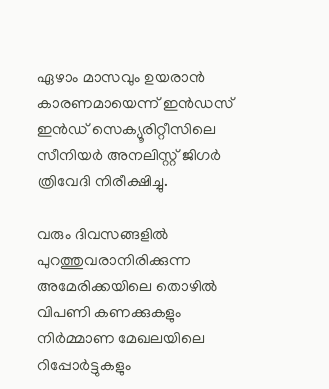ഏഴാം മാസവും ഉയരാന്‍ കാരണമായെന്ന് ഇന്‍ഡസ് ഇന്‍ഡ് സെക്യൂരിറ്റീസിലെ സീനിയര്‍ അനലിസ്റ്റ് ജിഗര്‍ ത്രിവേദി നിരീക്ഷിച്ചു.

വരും ദിവസങ്ങളില്‍ പുറത്തുവരാനിരിക്കുന്ന അമേരിക്കയിലെ തൊഴില്‍ വിപണി കണക്കുകളും നിര്‍മ്മാണ മേഖലയിലെ റിപ്പോര്‍ട്ടുകളും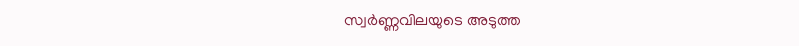സ്വര്‍ണ്ണവിലയുടെ അടുത്ത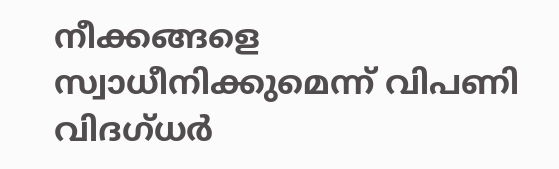നീക്കങ്ങളെ സ്വാധീനിക്കുമെന്ന് വിപണി വിദഗ്ധര്‍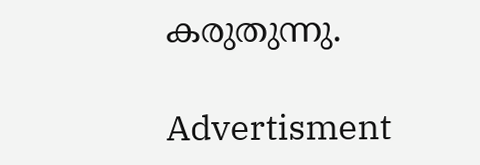കരുതുന്നു.

Advertisment